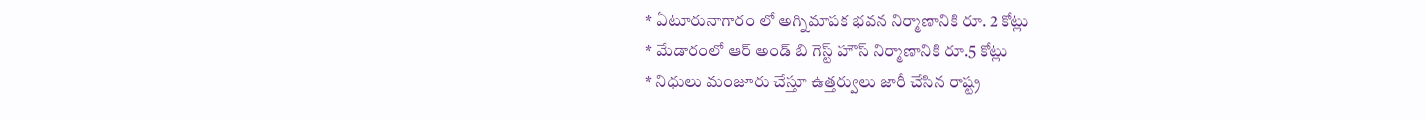* ఏటూరునాగారం లో అగ్నిమాపక భవన నిర్మాణానికి రూ. 2 కోట్లు
* మేడారంలో ఆర్ అండ్ బి గెస్ట్ హౌస్ నిర్మాణానికి రూ.5 కోట్లు
* నిధులు మంజూరు చేస్తూ ఉత్తర్వులు జారీ చేసిన రాష్ట్ర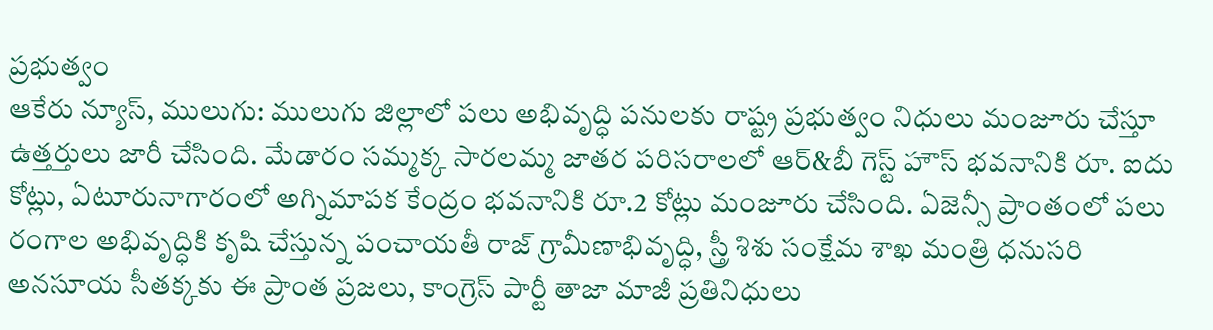ప్రభుత్వం
ఆకేరు న్యూస్, ములుగు: ములుగు జిల్లాలో పలు అభివృద్ధి పనులకు రాష్ట్ర ప్రభుత్వం నిధులు మంజూరు చేస్తూ ఉత్తర్తులు జారీ చేసింది. మేడారం సమ్మక్క సారలమ్మ జాతర పరిసరాలలో ఆర్&బీ గెస్ట్ హౌస్ భవనానికి రూ. ఐదు కోట్లు, ఏటూరునాగారంలో అగ్నిమాపక కేంద్రం భవనానికి రూ.2 కోట్లు మంజూరు చేసింది. ఏజెన్సీ ప్రాంతంలో పలు రంగాల అభివృద్ధికి కృషి చేస్తున్న పంచాయతీ రాజ్ గ్రామీణాభివృద్ధి, స్త్రీ శిశు సంక్షేమ శాఖ మంత్రి ధనుసరి అనసూయ సీతక్కకు ఈ ప్రాంత ప్రజలు, కాంగ్రెస్ పార్టీ తాజా మాజీ ప్రతినిధులు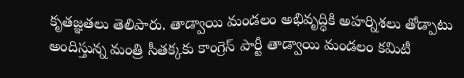కృతజ్ఞతలు తెలిపారు. తాడ్వాయి మండలం అభివృద్ధికి అహర్నిశలు తోడ్పాటు అందిస్తున్న మంత్రి సీతక్కకు కాంగ్రెస్ పార్టీ తాడ్వాయి మండలం కమిటీ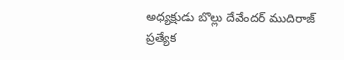అధ్యక్షుడు బొల్లు దేవేందర్ ముదిరాజ్ ప్రత్యేక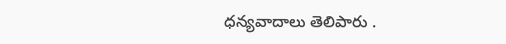ధన్యవాదాలు తెలిపారు .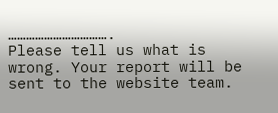…………………………….
Please tell us what is wrong. Your report will be sent to the website team.